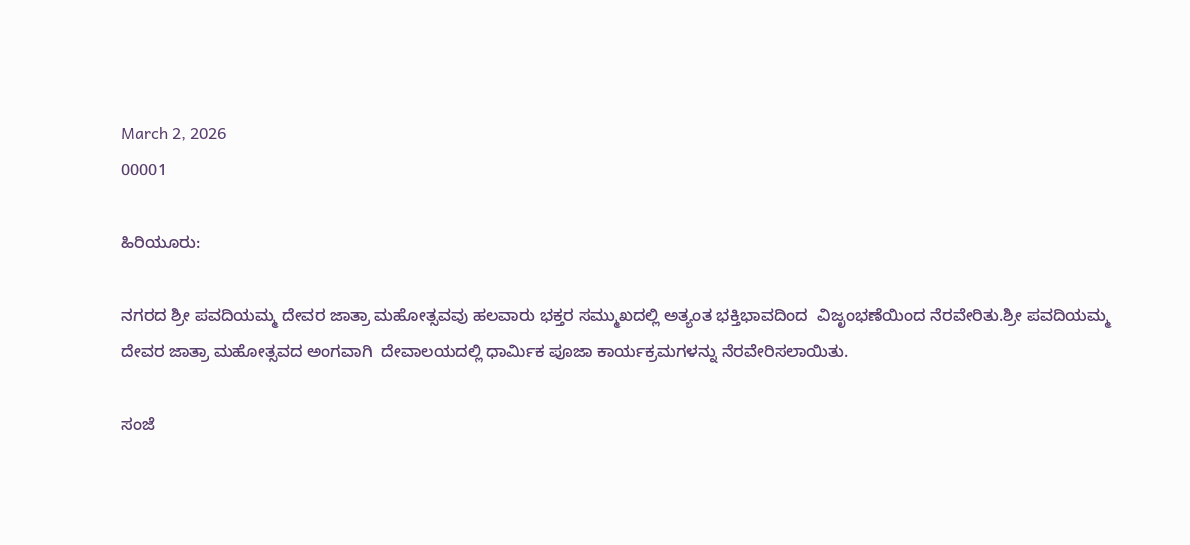March 2, 2026
00001

ಹಿರಿಯೂರು:

ನಗರದ ಶ್ರೀ ಪವದಿಯಮ್ಮ ದೇವರ ಜಾತ್ರಾ ಮಹೋತ್ಸವವು ಹಲವಾರು ಭಕ್ತರ ಸಮ್ಮುಖದಲ್ಲಿ ಅತ್ಯಂತ ಭಕ್ತಿಭಾವದಿಂದ  ವಿಜೃಂಭಣೆಯಿಂದ ನೆರವೇರಿತು.ಶ್ರೀ ಪವದಿಯಮ್ಮ ದೇವರ ಜಾತ್ರಾ ಮಹೋತ್ಸವದ ಅಂಗವಾಗಿ  ದೇವಾಲಯದಲ್ಲಿ ಧಾರ್ಮಿಕ ಪೂಜಾ ಕಾರ್ಯಕ್ರಮಗಳನ್ನು ನೆರವೇರಿಸಲಾಯಿತು.

ಸಂಜೆ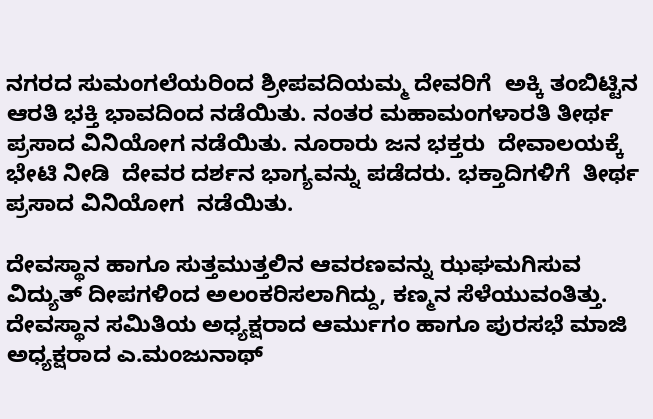ನಗರದ ಸುಮಂಗಲೆಯರಿಂದ ಶ್ರೀಪವದಿಯಮ್ಮ ದೇವರಿಗೆ  ಅಕ್ಕಿ ತಂಬಿಟ್ಟಿನ ಆರತಿ ಭಕ್ತಿ ಭಾವದಿಂದ ನಡೆಯಿತು. ನಂತರ ಮಹಾಮಂಗಳಾರತಿ ತೀರ್ಥ ಪ್ರಸಾದ ವಿನಿಯೋಗ ನಡೆಯಿತು. ನೂರಾರು ಜನ ಭಕ್ತರು  ದೇವಾಲಯಕ್ಕೆ ಭೇಟಿ ನೀಡಿ  ದೇವರ ದರ್ಶನ ಭಾಗ್ಯವನ್ನು ಪಡೆದರು. ಭಕ್ತಾದಿಗಳಿಗೆ  ತೀರ್ಥ ಪ್ರಸಾದ ವಿನಿಯೋಗ  ನಡೆಯಿತು.

ದೇವಸ್ಥಾನ ಹಾಗೂ ಸುತ್ತಮುತ್ತಲಿನ ಆವರಣವನ್ನು ಝಘಮಗಿಸುವ  ವಿದ್ಯುತ್ ದೀಪಗಳಿಂದ ಅಲಂಕರಿಸಲಾಗಿದ್ದು, ಕಣ್ಮನ ಸೆಳೆಯುವಂತಿತ್ತು. ದೇವಸ್ಥಾನ ಸಮಿತಿಯ ಅಧ್ಯಕ್ಷರಾದ ಆರ್ಮುಗಂ ಹಾಗೂ ಪುರಸಭೆ ಮಾಜಿ ಅಧ್ಯಕ್ಷರಾದ ಎ.ಮಂಜುನಾಥ್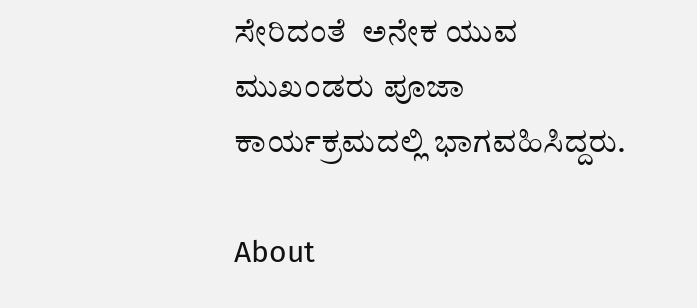ಸೇರಿದಂತೆ  ಅನೇಕ ಯುವ ಮುಖಂಡರು ಪೂಜಾ ಕಾರ್ಯಕ್ರಮದಲ್ಲಿ ಭಾಗವಹಿಸಿದ್ದರು.

About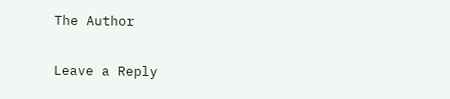The Author

Leave a Reply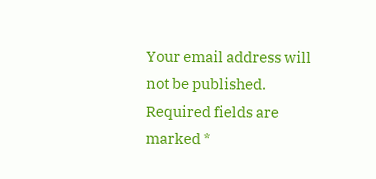Your email address will not be published. Required fields are marked *